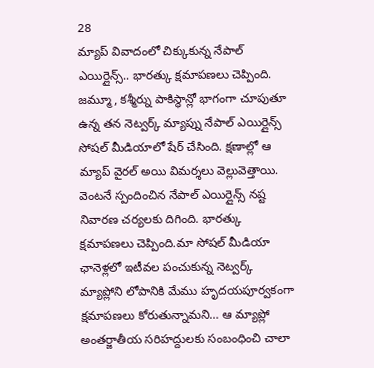28
మ్యాప్ వివాదంలో చిక్కుకున్న నేపాల్ ఎయిర్లైన్స్.. భారత్కు క్షమాపణలు చెప్పింది. జమ్మూ, కశ్మీర్ను పాకిస్థాన్లో భాగంగా చూపుతూ ఉన్న తన నెట్వర్క్ మ్యాప్ను నేపాల్ ఎయిర్లైన్స్ సోషల్ మీడియాలో షేర్ చేసింది. క్షణాల్లో ఆ మ్యాప్ వైరల్ అయి విమర్శలు వెల్లువెత్తాయి. వెంటనే స్పందించిన నేపాల్ ఎయిర్లైన్స్ నష్ట నివారణ చర్యలకు దిగింది. భారత్కు క్షమాపణలు చెప్పింది.మా సోషల్ మీడియా ఛానెళ్లలో ఇటీవల పంచుకున్న నెట్వర్క్ మ్యాప్లోని లోపానికి మేము హృదయపూర్వకంగా క్షమాపణలు కోరుతున్నామని… ఆ మ్యాప్లో అంతర్జాతీయ సరిహద్దులకు సంబంధించి చాలా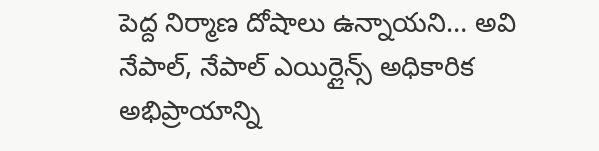పెద్ద నిర్మాణ దోషాలు ఉన్నాయని… అవి నేపాల్, నేపాల్ ఎయిర్లైన్స్ అధికారిక అభిప్రాయాన్ని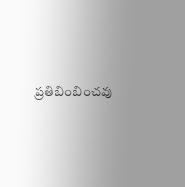ప్రతిబింబించవు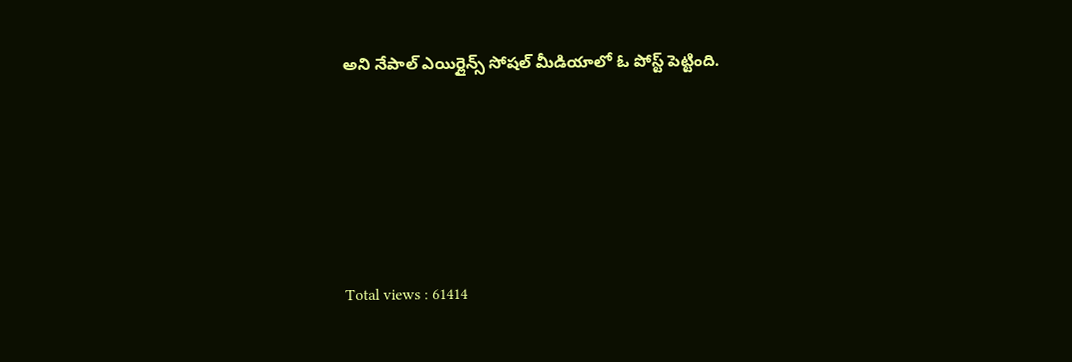అని నేపాల్ ఎయిర్లైన్స్ సోషల్ మీడియాలో ఓ పోస్ట్ పెట్టింది.





Total views : 61414